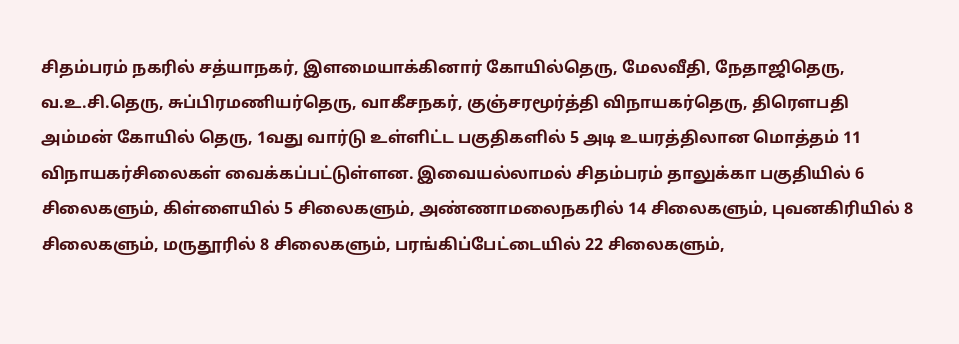சிதம்பரம் நகரில் சத்யாநகர், இளமையாக்கினார் கோயில்தெரு, மேலவீதி, நேதாஜிதெரு, வ.உ.சி.தெரு, சுப்பிரமணியர்தெரு, வாகீசநகர், குஞ்சரமூர்த்தி விநாயகர்தெரு, திரெளபதி அம்மன் கோயில் தெரு, 1வது வார்டு உள்ளிட்ட பகுதிகளில் 5 அடி உயரத்திலான மொத்தம் 11 விநாயகர்சிலைகள் வைக்கப்பட்டுள்ளன. இவையல்லாமல் சிதம்பரம் தாலுக்கா பகுதியில் 6 சிலைகளும், கிள்ளையில் 5 சிலைகளும், அண்ணாமலைநகரில் 14 சிலைகளும், புவனகிரியில் 8 சிலைகளும், மருதூரில் 8 சிலைகளும், பரங்கிப்பேட்டையில் 22 சிலைகளும்,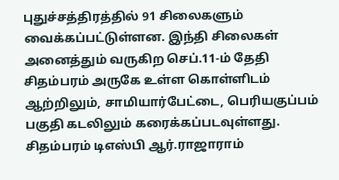புதுச்சத்திரத்தில் 91 சிலைகளும் வைக்கப்பட்டுள்ளன. இந்தி சிலைகள் அனைத்தும் வருகிற செப்.11-ம் தேதி சிதம்பரம் அருகே உள்ள கொள்ளிடம் ஆற்றிலும், சாமியார்பேட்டை, பெரியகுப்பம் பகுதி கடலிலும் கரைக்கப்படவுள்ளது. சிதம்பரம் டிஎஸ்பி ஆர்.ராஜாராம்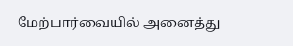மேற்பார்வையில் அனைத்து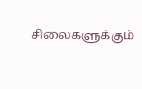சிலைகளுக்கும்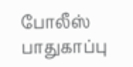போலீஸ் பாதுகாப்பு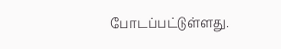போடப்பட்டுள்ளது.